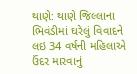થાણે: થાણે જિલ્લાના ભિવંડીમાં ઘરેલું વિવાદને લઇ 34 વર્ષની મહિલાએ ઉંદર મારવાનું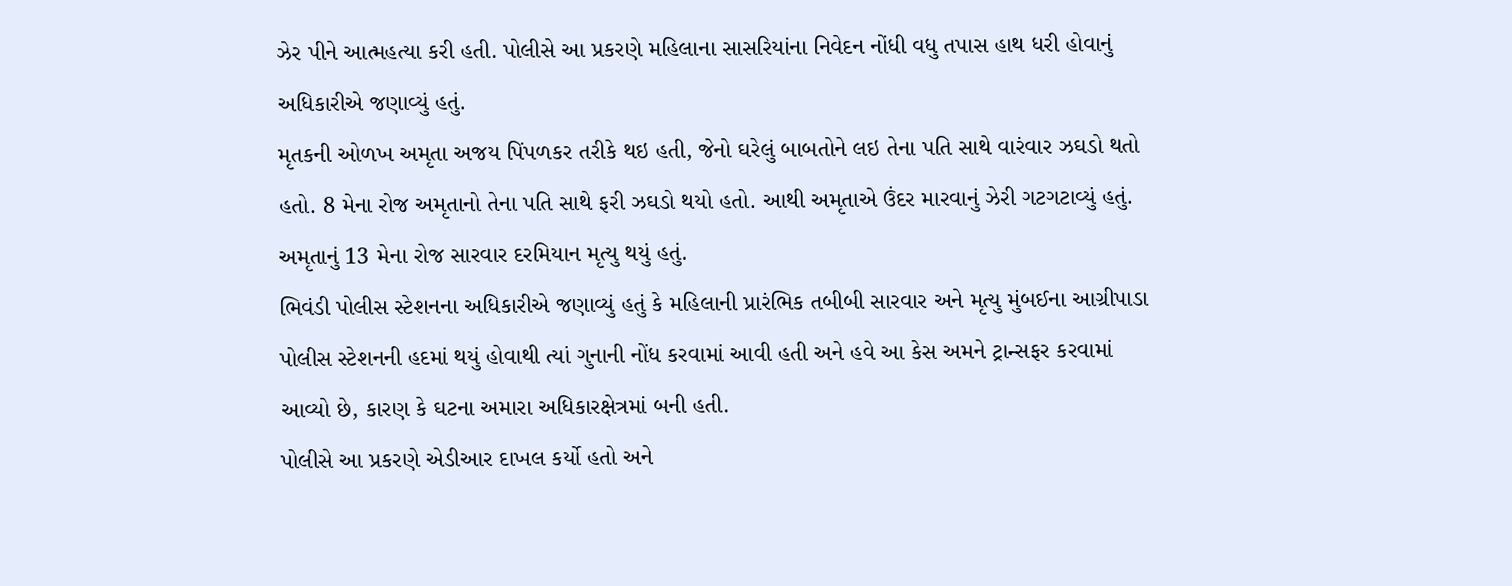ઝેર પીને આત્મહત્યા કરી હતી. પોલીસે આ પ્રકરણે મહિલાના સાસરિયાંના નિવેદન નોંધી વધુ તપાસ હાથ ધરી હોવાનું અધિકારીએ જણાવ્યું હતું.
મૃતકની ઓળખ અમૃતા અજય પિંપળકર તરીકે થઇ હતી, જેનો ઘરેલું બાબતોને લઇ તેના પતિ સાથે વારંવાર ઝઘડો થતો હતો. 8 મેના રોજ અમૃતાનો તેના પતિ સાથે ફરી ઝઘડો થયો હતો. આથી અમૃતાએ ઉંદર મારવાનું ઝેરી ગટગટાવ્યું હતું. અમૃતાનું 13 મેના રોજ સારવાર દરમિયાન મૃત્યુ થયું હતું.
ભિવંડી પોલીસ સ્ટેશનના અધિકારીએ જણાવ્યું હતું કે મહિલાની પ્રારંભિક તબીબી સારવાર અને મૃત્યુ મુંબઈના આગ્રીપાડા પોલીસ સ્ટેશનની હદમાં થયું હોવાથી ત્યાં ગુનાની નોંધ કરવામાં આવી હતી અને હવે આ કેસ અમને ટ્રાન્સફર કરવામાં આવ્યો છે, કારણ કે ઘટના અમારા અધિકારક્ષેત્રમાં બની હતી.
પોલીસે આ પ્રકરણે એડીઆર દાખલ કર્યો હતો અને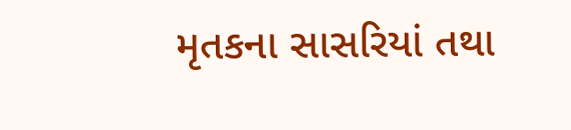મૃતકના સાસરિયાં તથા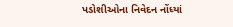પડોશીઓના નિવેદન નોંધ્યાં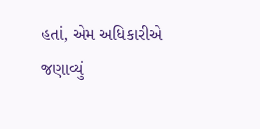હતાં, એમ અધિકારીએ જણાવ્યું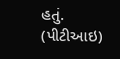હતું. (પીટીઆઇ)